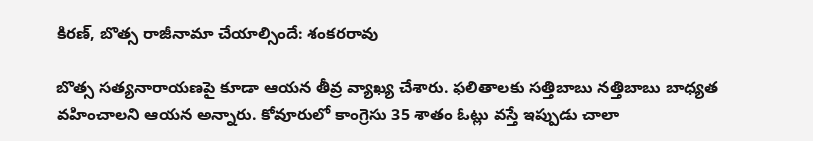కిరణ్, బొత్స రాజీనామా చేయాల్సిందే: శంకరరావు

బొత్స సత్యనారాయణపై కూడా ఆయన తీవ్ర వ్యాఖ్య చేశారు. ఫలితాలకు సత్తిబాబు నత్తిబాబు బాధ్యత వహించాలని ఆయన అన్నారు. కోవూరులో కాంగ్రెసు 35 శాతం ఓట్లు వస్తే ఇప్పుడు చాలా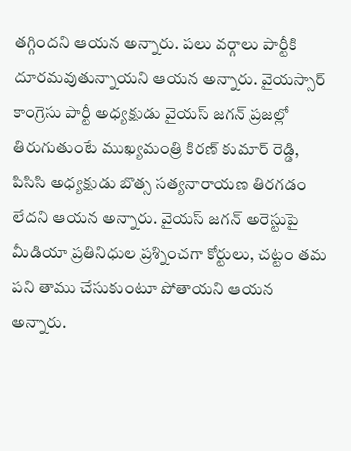తగ్గిందని ఆయన అన్నారు. పలు వర్గాలు పార్టీకి దూరమవుతున్నాయని ఆయన అన్నారు. వైయస్సార్ కాంగ్రెసు పార్టీ అధ్యక్షుడు వైయస్ జగన్ ప్రజల్లో తిరుగుతుంటే ముఖ్యమంత్రి కిరణ్ కుమార్ రెడ్డి, పిసిసి అధ్యక్షుడు బొత్స సత్యనారాయణ తిరగడం లేదని ఆయన అన్నారు. వైయస్ జగన్ అరెస్టుపై మీడియా ప్రతినిధుల ప్రశ్నించగా కోర్టులు, చట్టం తమ పని తాము చేసుకుంటూ పోతాయని ఆయన అన్నారు.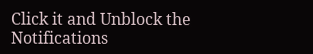Click it and Unblock the Notifications